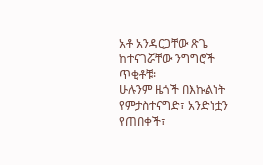አቶ አንዳርጋቸው ጽጌ ከተናገሯቸው ንግግሮች ጥቂቶቹ፡
ሁሉንም ዜጎች በእኩልነት የምታስተናግድ፣ አንድነቷን የጠበቀች፣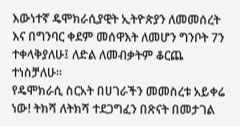እውነተኛ ዴሞክራሲያዊት ኢትዮጵያን ለመመሰረት እና በግንባር ቀደም መሰዋእት ለመሆን ግንቦት 7ን ተቀላቅያለሁ፤ ለድል ለመብቃትም ቆርጨ ተነስቻለሁ።
የዴሞክራሲ ስርአት በሀገራችን መመስረቱ አይቀሬ ነው! ትክሻ ለትክሻ ተደጋግፈን በጽናት በመታገል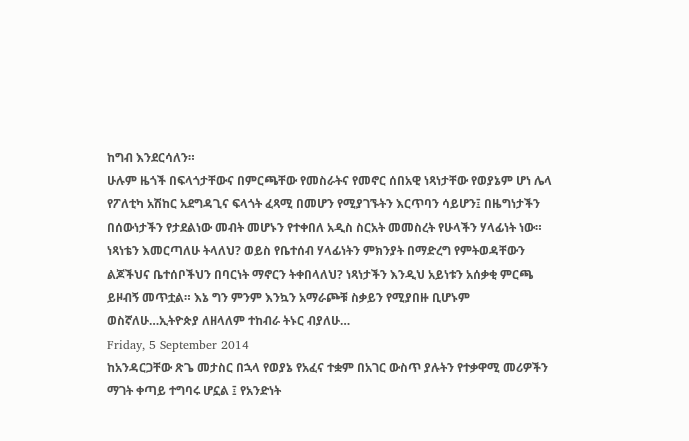ከግብ እንደርሳለን።
ሁሉም ዜጎች በፍላጎታቸውና በምርጫቸው የመስራትና የመኖር ሰበአዊ ነጻነታቸው የወያኔም ሆነ ሌላ የፖለቲካ አሽከር አደግዳጊና ፍላጎት ፈጻሚ በመሆን የሚያገኙትን እርጥባን ሳይሆን፤ በዜግነታችን በሰውነታችን የታደልነው መብት መሆኑን የተቀበለ አዲስ ስርአት መመስረት የሁላችን ሃላፊነት ነው።
ነጻነቴን እመርጣለሁ ትላለህ? ወይስ የቤተሰብ ሃላፊነትን ምክንያት በማድረግ የምትወዳቸውን ልጆችህና ቤተሰቦችህን በባርነት ማኖርን ትቀበላለህ? ነጻነታችን እንዲህ አይነቱን አሰቃቂ ምርጫ ይዞብኝ መጥቷል። እኔ ግን ምንም እንኳን አማራጮቹ ስቃይን የሚያበዙ ቢሆኑም ወስኛለሁ…ኢትዮጵያ ለዘላለም ተከብራ ትኑር ብያለሁ…
Friday, 5 September 2014
ከአንዳርጋቸው ጽጌ መታስር በኋላ የወያኔ የአፈና ተቋም በአገር ውስጥ ያሉትን የተቃዋሚ መሪዎችን ማገት ቀጣይ ተግባሩ ሆኗል ፤ የአንድነት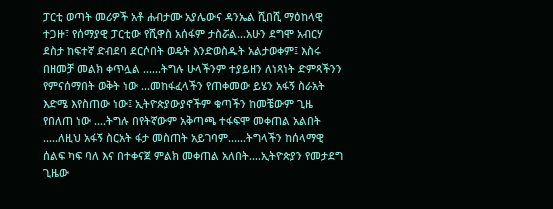ፓርቲ ወጣት መሪዎች አቶ ሐብታሙ አያሌውና ዳንኤል ሺበሺ ማዕከላዊ ተጋዙ፣ የሰማያዊ ፓርቲው የሺዋስ አሰፋም ታስሯል...አሁን ደግሞ አብርሃ ደስታ ከፍተኛ ድብደባ ደርሶበት ወዴት እንድወስዱት አልታወቀም፤ እስሩ በዘመቻ መልክ ቀጥሏል ......ትግሉ ሁላችንም ተያይዘን ለነጻነት ድምጻችንን የምናሰማበት ወቅት ነው ...መከፋፈላችን የጠቀመው ይሄን አፋኝ ስራአት እድሜ እየስጠው ነው፤ ኢትዮጵያውያኖችም ቁጣችን ከመቼውም ጊዜ የበለጠ ነው ....ትግሉ በየትኛውም አቅጣጫ ተፋፍሞ መቀጠል አልበት .....ለዚህ አፋኝ ስርአት ፋታ መስጠት አይገባም......ትግላችን ከሰላማዊ ሰልፍ ካፍ ባለ እና በተቀናጀ ምልክ መቀጠል አለበት....ኢትዮጵያን የመታደግ ጊዜው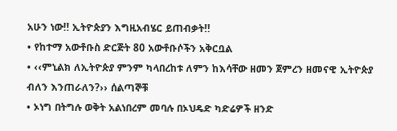አሁን ነው!! ኢትዮጵያን እግዚአብሄር ይጠብቃት!!
• የከተማ አውቶቡስ ድርጅት 80 አውቶቡሶችን አቅርቧል
• ‹‹ምኒልክ ለኢትዮጵያ ምንም ካላበረከቱ ለምን ከእሳቸው ዘመን ጀምረን ዘመናዊ ኢትዮጵያ ብለን እንጠራለን?›› ሰልጣኞቹ
• ኦነግ በትግሉ ወቅት አልነበረም መባሉ በኦህዴድ ካድሬዎች ዘንድ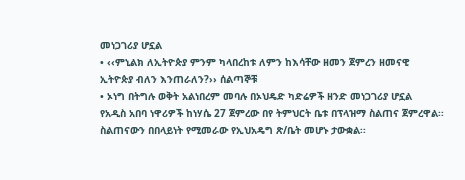መነጋገሪያ ሆኗል
• ‹‹ምኒልክ ለኢትዮጵያ ምንም ካላበረከቱ ለምን ከእሳቸው ዘመን ጀምረን ዘመናዊ ኢትዮጵያ ብለን እንጠራለን?›› ሰልጣኞቹ
• ኦነግ በትግሉ ወቅት አልነበረም መባሉ በኦህዴድ ካድሬዎች ዘንድ መነጋገሪያ ሆኗል
የአዲስ አበባ ነዋሪዎች ከነሃሴ 27 ጀምረው በየ ትምህርት ቤቱ በፕላዝማ ስልጠና ጀምረዋል፡፡ ስልጠናውን በበላይነት የሚመራው የኢህአዴግ ጽ/ቤት መሆኑ ታውቋል፡፡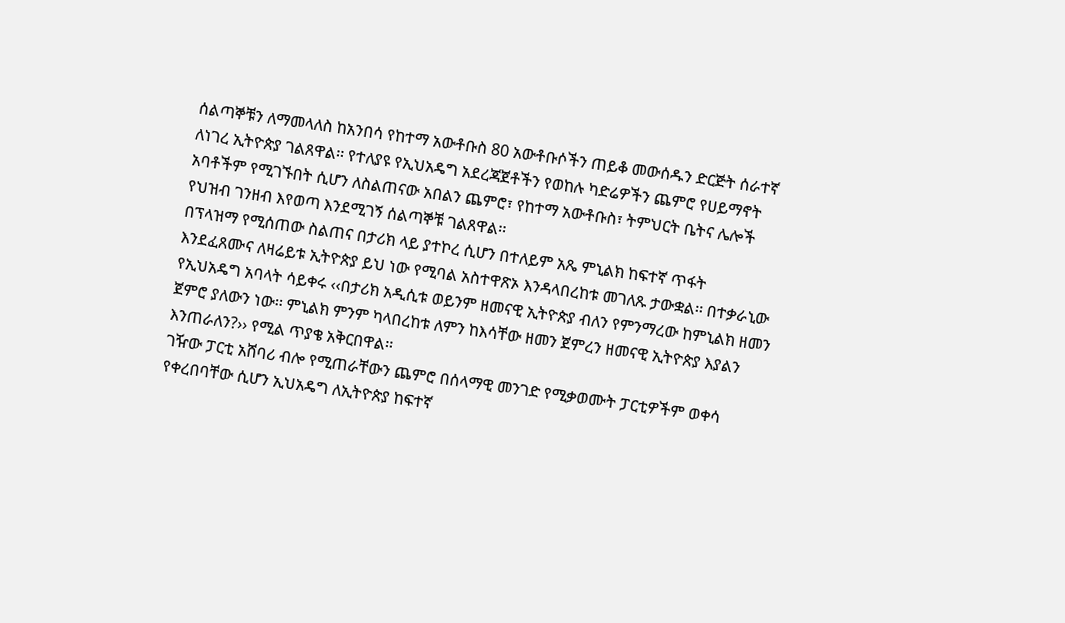ሰልጣኞቹን ለማመላለስ ከአንበሳ የከተማ አውቶቡስ 80 አውቶቡሶችን ጠይቆ መውሰዱን ድርጅት ሰራተኛ ለነገረ ኢትዮጵያ ገልጸዋል፡፡ የተለያዩ የኢህአዴግ አደረጃጀቶችን የወከሉ ካድሬዎችን ጨምሮ የሀይማኖት አባቶችም የሚገኙበት ሲሆን ለስልጠናው አበልን ጨምሮ፣ የከተማ አውቶቡስ፣ ትምህርት ቤትና ሌሎች የህዝብ ገንዘብ እየወጣ እንደሚገኝ ሰልጣኞቹ ገልጸዋል፡፡
በፕላዝማ የሚሰጠው ስልጠና በታሪክ ላይ ያተኮረ ሲሆን በተለይም አጼ ምኒልክ ከፍተኛ ጥፋት እንደፈጸሙና ለዛሬይቱ ኢትዮጵያ ይህ ነው የሚባል አስተዋጽኦ እንዳላበረከቱ መገለጹ ታውቋል፡፡ በተቃራኒው የኢህአዴግ አባላት ሳይቀሩ ‹‹በታሪክ አዲሲቱ ወይንም ዘመናዊ ኢትዮጵያ ብለን የምንማረው ከምኒልክ ዘመን ጀምሮ ያለውን ነው፡፡ ምኒልክ ምንም ካላበረከቱ ለምን ከእሳቸው ዘመን ጀምረን ዘመናዊ ኢትዮጵያ እያልን እንጠራለን?›› የሚል ጥያቄ አቅርበዋል፡፡
ገዥው ፓርቲ አሸባሪ ብሎ የሚጠራቸውን ጨምሮ በሰላማዊ መንገድ የሚቃወሙት ፓርቲዎችም ወቀሳ የቀረበባቸው ሲሆን ኢህአዴግ ለኢትዮጵያ ከፍተኛ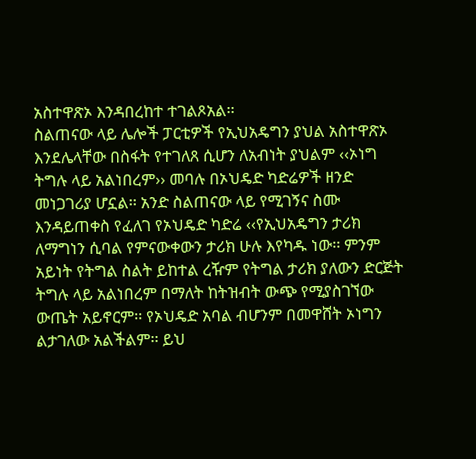አስተዋጽኦ እንዳበረከተ ተገልጾአል፡፡
ስልጠናው ላይ ሌሎች ፓርቲዎች የኢህአዴግን ያህል አስተዋጽኦ እንደሌላቸው በስፋት የተገለጸ ሲሆን ለአብነት ያህልም ‹‹ኦነግ ትግሉ ላይ አልነበረም›› መባሉ በኦህዴድ ካድሬዎች ዘንድ መነጋገሪያ ሆኗል፡፡ አንድ ስልጠናው ላይ የሚገኝና ስሙ እንዳይጠቀስ የፈለገ የኦህዴድ ካድሬ ‹‹የኢህአዴግን ታሪክ ለማግነን ሲባል የምናውቀውን ታሪክ ሁሉ እየካዱ ነው፡፡ ምንም አይነት የትግል ስልት ይከተል ረዥም የትግል ታሪክ ያለውን ድርጅት ትግሉ ላይ አልነበረም በማለት ከትዝብት ውጭ የሚያስገኘው ውጤት አይኖርም፡፡ የኦህዴድ አባል ብሆንም በመዋሸት ኦነግን ልታገለው አልችልም፡፡ ይህ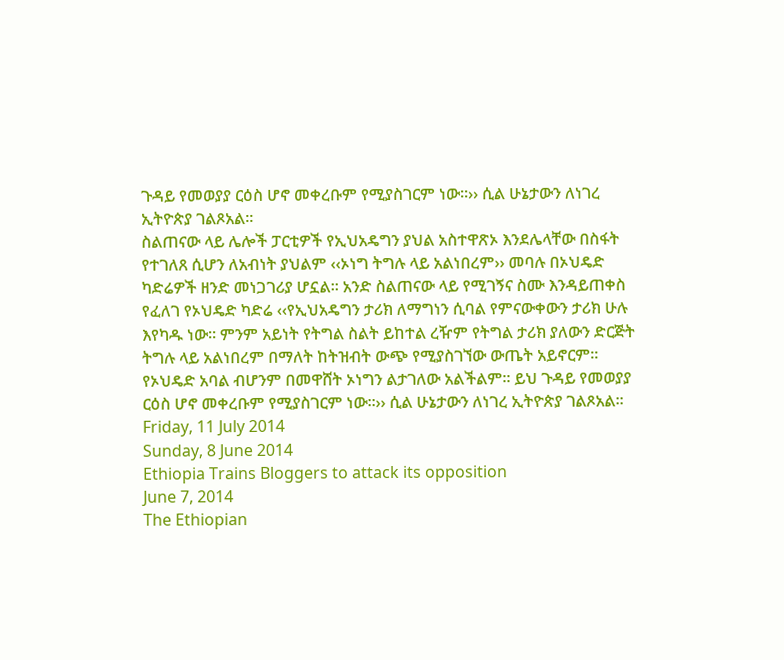ጉዳይ የመወያያ ርዕስ ሆኖ መቀረቡም የሚያስገርም ነው፡፡›› ሲል ሁኔታውን ለነገረ ኢትዮጵያ ገልጾአል፡፡
ስልጠናው ላይ ሌሎች ፓርቲዎች የኢህአዴግን ያህል አስተዋጽኦ እንደሌላቸው በስፋት የተገለጸ ሲሆን ለአብነት ያህልም ‹‹ኦነግ ትግሉ ላይ አልነበረም›› መባሉ በኦህዴድ ካድሬዎች ዘንድ መነጋገሪያ ሆኗል፡፡ አንድ ስልጠናው ላይ የሚገኝና ስሙ እንዳይጠቀስ የፈለገ የኦህዴድ ካድሬ ‹‹የኢህአዴግን ታሪክ ለማግነን ሲባል የምናውቀውን ታሪክ ሁሉ እየካዱ ነው፡፡ ምንም አይነት የትግል ስልት ይከተል ረዥም የትግል ታሪክ ያለውን ድርጅት ትግሉ ላይ አልነበረም በማለት ከትዝብት ውጭ የሚያስገኘው ውጤት አይኖርም፡፡ የኦህዴድ አባል ብሆንም በመዋሸት ኦነግን ልታገለው አልችልም፡፡ ይህ ጉዳይ የመወያያ ርዕስ ሆኖ መቀረቡም የሚያስገርም ነው፡፡›› ሲል ሁኔታውን ለነገረ ኢትዮጵያ ገልጾአል፡፡
Friday, 11 July 2014
Sunday, 8 June 2014
Ethiopia Trains Bloggers to attack its opposition
June 7, 2014
The Ethiopian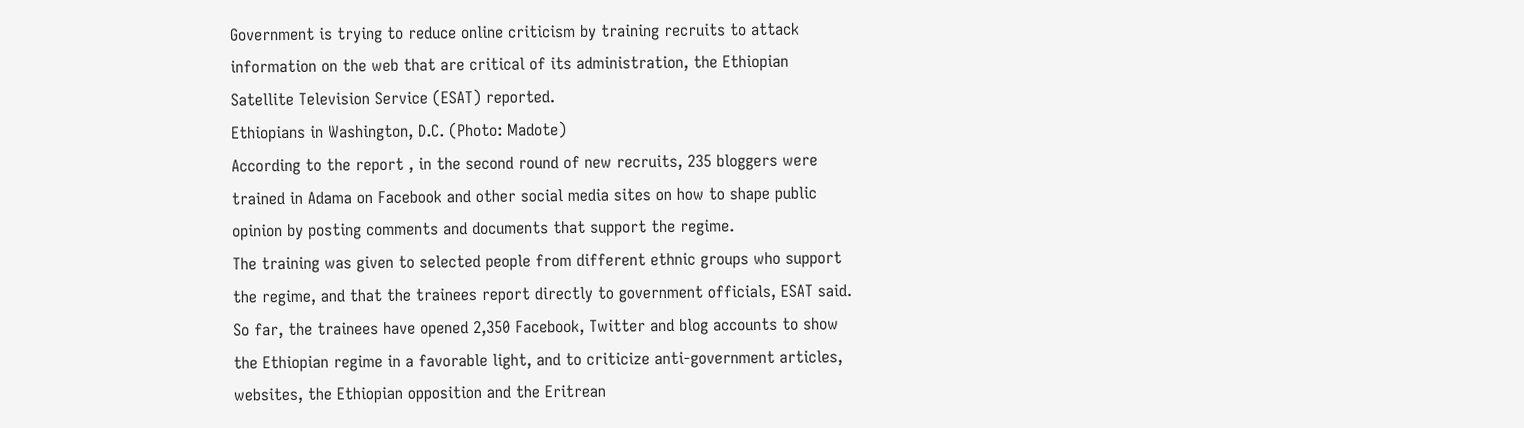Government is trying to reduce online criticism by training recruits to attack information on the web that are critical of its administration, the Ethiopian Satellite Television Service (ESAT) reported.
Ethiopians in Washington, D.C. (Photo: Madote)
According to the report , in the second round of new recruits, 235 bloggers were trained in Adama on Facebook and other social media sites on how to shape public opinion by posting comments and documents that support the regime.
The training was given to selected people from different ethnic groups who support the regime, and that the trainees report directly to government officials, ESAT said.
So far, the trainees have opened 2,350 Facebook, Twitter and blog accounts to show the Ethiopian regime in a favorable light, and to criticize anti-government articles, websites, the Ethiopian opposition and the Eritrean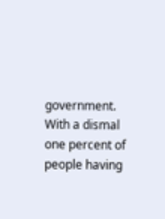government.
With a dismal one percent of people having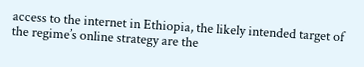access to the internet in Ethiopia, the likely intended target of the regime’s online strategy are the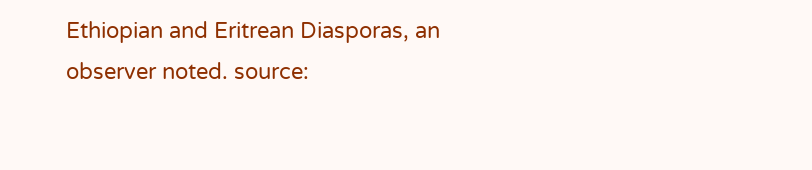Ethiopian and Eritrean Diasporas, an observer noted. source: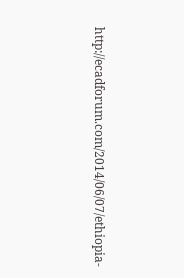http://ecadforum.com/2014/06/07/ethiopia-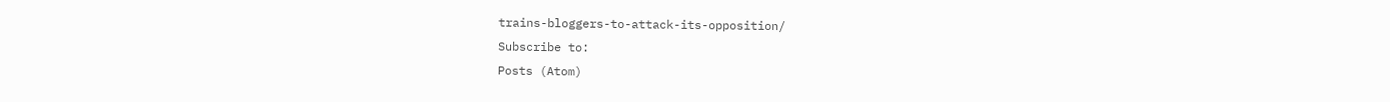trains-bloggers-to-attack-its-opposition/
Subscribe to:
Posts (Atom)